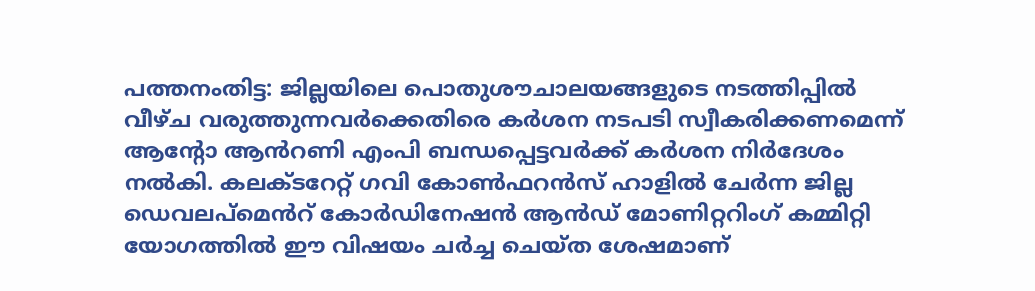പത്തനംതിട്ട: ജില്ലയിലെ പൊതുശൗചാലയങ്ങളുടെ നടത്തിപ്പിൽ വീഴ്ച വരുത്തുന്നവർക്കെതിരെ കർശന നടപടി സ്വീകരിക്കണമെന്ന് ആന്റോ ആൻറണി എംപി ബന്ധപ്പെട്ടവർക്ക് കർശന നിർദേശം നൽകി. കലക്ടറേറ്റ് ഗവി കോൺഫറൻസ് ഹാളിൽ ചേർന്ന ജില്ല ഡെവലപ്മെൻറ് കോർഡിനേഷൻ ആൻഡ് മോണിറ്ററിംഗ് കമ്മിറ്റി യോഗത്തിൽ ഈ വിഷയം ചർച്ച ചെയ്ത ശേഷമാണ്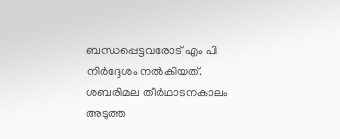ബന്ധപ്പെട്ടവരോട് എം പി നിർദ്ദേശം നൽകിയത്.
ശബരിമല തീർഥാടനകാലം അടുത്ത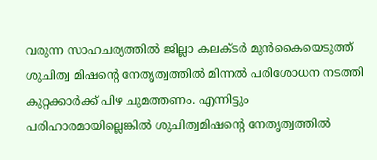വരുന്ന സാഹചര്യത്തിൽ ജില്ലാ കലക്ടർ മുൻകൈയെടുത്ത് ശുചിത്വ മിഷന്റെ നേതൃത്വത്തിൽ മിന്നൽ പരിശോധന നടത്തി കുറ്റക്കാർക്ക് പിഴ ചുമത്തണം. എന്നിട്ടും പരിഹാരമായില്ലെങ്കിൽ ശുചിത്വമിഷന്റെ നേതൃത്വത്തിൽ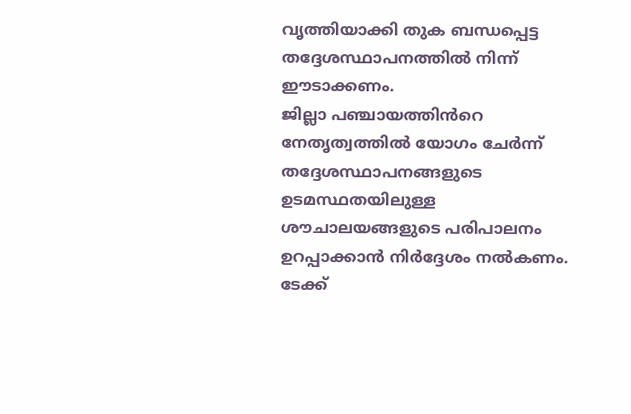വൃത്തിയാക്കി തുക ബന്ധപ്പെട്ട തദ്ദേശസ്ഥാപനത്തിൽ നിന്ന് ഈടാക്കണം.
ജില്ലാ പഞ്ചായത്തിൻറെ നേതൃത്വത്തിൽ യോഗം ചേർന്ന് തദ്ദേശസ്ഥാപനങ്ങളുടെ ഉടമസ്ഥതയിലുള്ള ശൗചാലയങ്ങളുടെ പരിപാലനം ഉറപ്പാക്കാൻ നിർദ്ദേശം നൽകണം. ടേക്ക്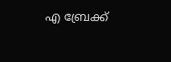എ ബ്രേക്ക്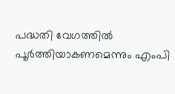പദ്ധതി വേഗത്തിൽ പൂർത്തിയാകണമെന്നും എംപി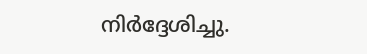നിർദ്ദേശിച്ചു.